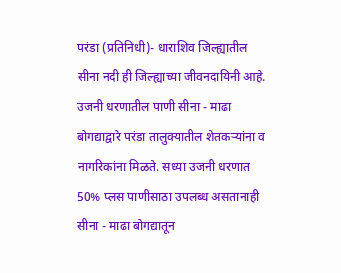परंडा (प्रतिनिधी)- धाराशिव जिल्ह्यातील सीना नदी ही जिल्ह्याच्या जीवनदायिनी आहे. उजनी धरणातील पाणी सीना - माढा बोगद्याद्वारे परंडा तालुक्यातील शेतकऱ्यांना व नागरिकांना मिळते. सध्या उजनी धरणात 50% प्लस पाणीसाठा उपलब्ध असतानाही सीना - माढा बोगद्यातून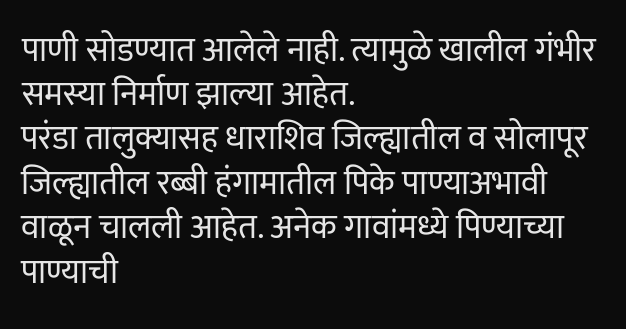पाणी सोडण्यात आलेले नाही. त्यामुळे खालील गंभीर समस्या निर्माण झाल्या आहेत.
परंडा तालुक्यासह धाराशिव जिल्ह्यातील व सोलापूर जिल्ह्यातील रब्बी हंगामातील पिके पाण्याअभावी वाळून चालली आहेत. अनेक गावांमध्ये पिण्याच्या पाण्याची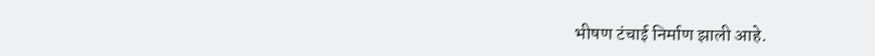भीषण टंचाई निर्माण झाली आहे.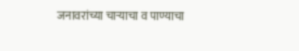जनावरांच्या चाऱ्याचा व पाण्याचा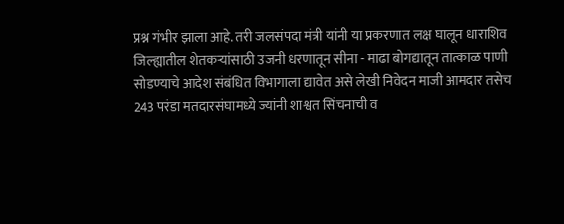प्रश्न गंभीर झाला आहे. तरी जलसंपदा मंत्री यांनी या प्रकरणात लक्ष घालून धाराशिव जिल्ह्यातील शेतकऱ्यांसाठी उजनी धरणातून सीना - माढा बोगद्यातून तात्काळ पाणी सोडण्याचे आदेश संबंधित विभागाला द्यावेत असे लेखी निवेदन माजी आमदार तसेच 243 परंडा मतदारसंघामध्ये ज्यांनी शाश्वत सिंचनाची व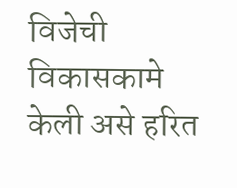विजेची विकासकामे केली असे हरित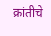क्रांतीचे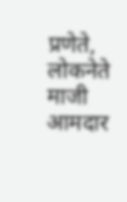प्रणेते, लोकनेते माजी आमदार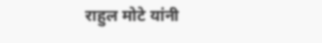राहुल मोटे यांनी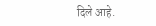दिले आहे.